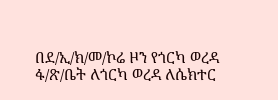በደ/ኢ/ክ/መ/ኮሬ ዞን የጎርካ ወረዳ ፋ/ጽ/ቤት ለጎርካ ወረዳ ለሴክተር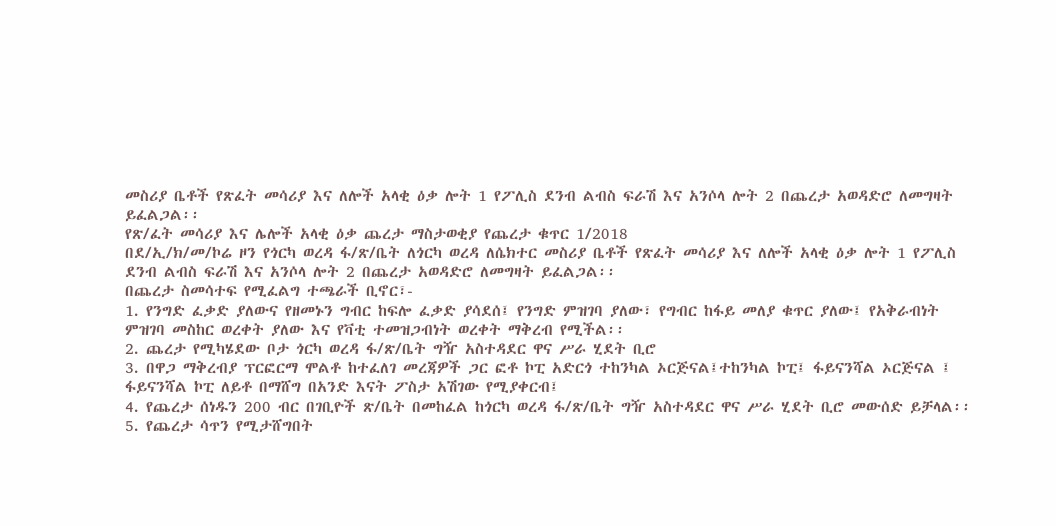መስሪያ ቤቶች የጽፈት መሳሪያ እና ለሎች አላቂ ዕቃ ሎት 1 የፖሊስ ደንብ ልብስ ፍራሽ እና አንሶላ ሎት 2 በጨረታ አወዳድሮ ለመግዛት ይፈልጋል፡፡
የጽ/ፈት መሳሪያ እና ሌሎች አላቂ ዕቃ ጨረታ ማስታወቂያ የጨረታ ቁጥር 1/2018
በደ/ኢ/ክ/መ/ኮሬ ዞን የጎርካ ወረዳ ፋ/ጽ/ቤት ለጎርካ ወረዳ ለሴክተር መስሪያ ቤቶች የጽፈት መሳሪያ እና ለሎች አላቂ ዕቃ ሎት 1 የፖሊስ ደንብ ልብስ ፍራሽ እና አንሶላ ሎት 2 በጨረታ አወዳድሮ ለመግዛት ይፈልጋል፡፡
በጨረታ ስመሳተፍ የሚፈልግ ተጫራች ቢኖር፣-
1. የንግድ ፈቃድ ያለውና የዘመኑን ግብር ከፍሎ ፈቃድ ያሳደሰ፤ የንግድ ምዝገባ ያለው፣ የግብር ከፋይ መለያ ቁጥር ያለው፤ የአቅራብነት ምዝገባ መስከር ወረቀት ያለው እና የቫቲ ተመዝጋብነት ወረቀት ማቅረብ የሚችል፡፡
2. ጨረታ የሚካሄደው ቦታ ጎርካ ወረዳ ፋ/ጽ/ቤት ግዥ አስተዳደር ዋና ሥራ ሂደት ቢሮ
3. በዋጋ ማቅረብያ ፕርፎርማ ሞልቶ ከተፈለገ መረጃዎች ጋር ፎቶ ኮፒ አድርጎ ተከንካል ኦርጅናል፤ተከንካል ኮፒ፤ ፋይናንሻል ኦርጅናል ፤ ፋይናንሻል ኮፒ ለይቶ በማሸግ በአንድ እናት ፖስታ አሽገው የሚያቀርብ፤
4. የጨረታ ሰነዱን 200 ብር በገቢዮች ጽ/ቤት በመከፈል ከጎርካ ወረዳ ፋ/ጽ/ቤት ግዥ አስተዳደር ዋና ሥራ ሂደት ቢሮ መውሰድ ይቻላል፡፡
5. የጨረታ ሳጥን የሚታሸግበት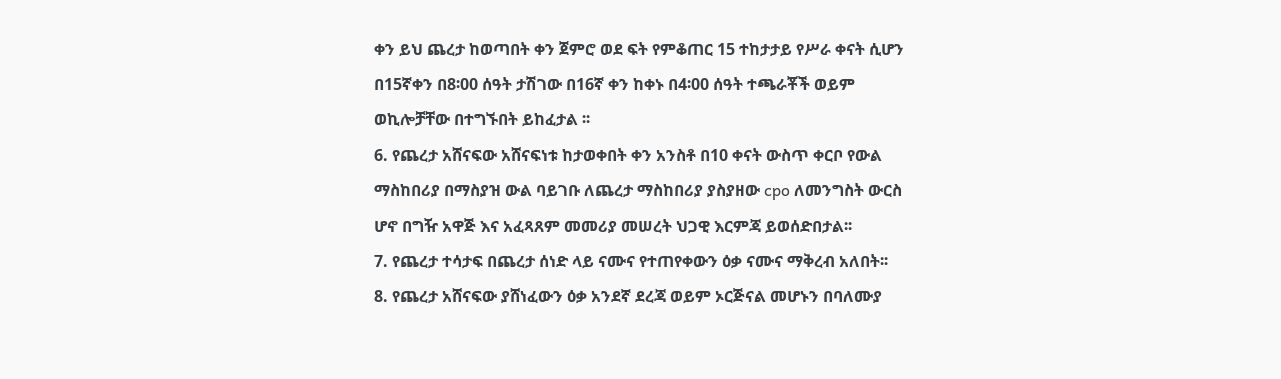ቀን ይህ ጨረታ ከወጣበት ቀን ጀምሮ ወደ ፍት የምቆጠር 15 ተከታታይ የሥራ ቀናት ሲሆን በ15ኛቀን በ8፡00 ሰዓት ታሽገው በ16ኛ ቀን ከቀኑ በ4፡00 ሰዓት ተጫራቾች ወይም ወኪሎቻቸው በተግኙበት ይከፈታል ፡፡
6. የጨረታ አሸናፍው አሸናፍነቱ ከታወቀበት ቀን አንስቶ በ10 ቀናት ውስጥ ቀርቦ የውል ማስከበሪያ በማስያዝ ውል ባይገቡ ለጨረታ ማስከበሪያ ያስያዘው cpo ለመንግስት ውርስ ሆኖ በግዥ አዋጅ እና አፈጻጸም መመሪያ መሠረት ህጋዊ እርምጃ ይወሰድበታል፡፡
7. የጨረታ ተሳታፍ በጨረታ ሰነድ ላይ ናሙና የተጠየቀውን ዕቃ ናሙና ማቅረብ አለበት፡፡
8. የጨረታ አሸናፍው ያሸነፈውን ዕቃ አንደኛ ደረጃ ወይም ኦርጅናል መሆኑን በባለሙያ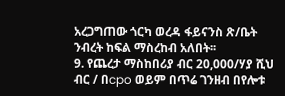አረጋግጠው ጎርካ ወረዳ ፋይናንስ ጽ/ቤት ንብረት ከፍል ማስረከብ አለበት፡፡
9. የጨረታ ማስከበሪያ ብር 20,000/ሃያ ሺህ ብር / በcpo ወይም በጥሬ ገንዘብ በየሎቱ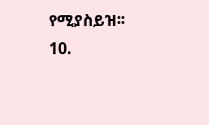የሚያስይዝ፡፡
10.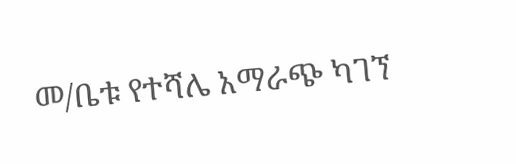መ/ቤቱ የተሻሌ አማራጭ ካገኘ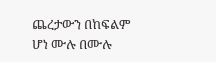ጨረታውን በከፍልም ሆነ ሙሉ በሙሉ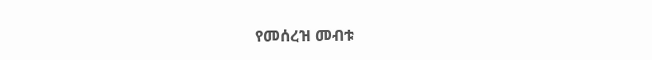የመሰረዝ መብቱ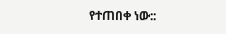የተጠበቀ ነው::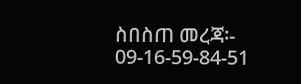ስበስጠ መረጃ፡- 09-16-59-84-51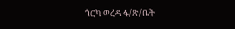ጎርካ ወረዳ ፋ/ጽ/ቤት